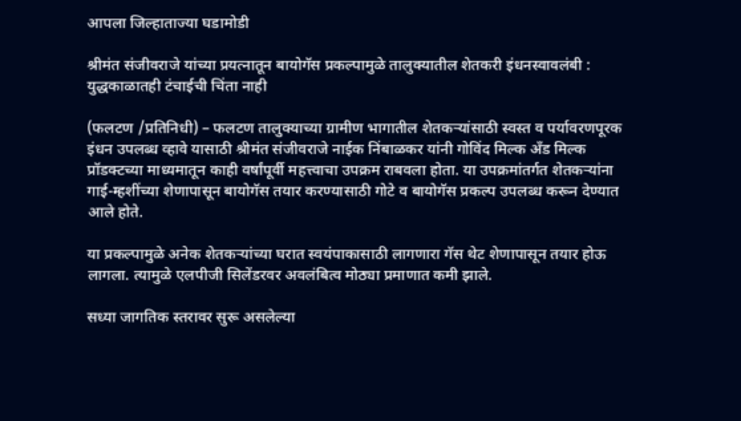आपला जिल्हाताज्या घडामोडी

श्रीमंत संजीवराजे यांच्या प्रयत्नातून बायोगॅस प्रकल्पामुळे तालुक्यातील शेतकरी इंधनस्वावलंबी : युद्धकाळातही टंचाईची चिंता नाही

(फलटण /प्रतिनिधी) – फलटण तालुक्याच्या ग्रामीण भागातील शेतकऱ्यांसाठी स्वस्त व पर्यावरणपूरक इंधन उपलब्ध व्हावे यासाठी श्रीमंत संजीवराजे नाईक निंबाळकर यांनी गोविंद मिल्क अँड मिल्क प्रॉडक्टच्या माध्यमातून काही वर्षांपूर्वी महत्त्वाचा उपक्रम राबवला होता. या उपक्रमांतर्गत शेतकऱ्यांना गाई-म्हशींच्या शेणापासून बायोगॅस तयार करण्यासाठी गोटे व बायोगॅस प्रकल्प उपलब्ध करून देण्यात आले होते.

या प्रकल्पामुळे अनेक शेतकऱ्यांच्या घरात स्वयंपाकासाठी लागणारा गॅस थेट शेणापासून तयार होऊ लागला. त्यामुळे एलपीजी सिलेंडरवर अवलंबित्व मोठ्या प्रमाणात कमी झाले.

सध्या जागतिक स्तरावर सुरू असलेल्या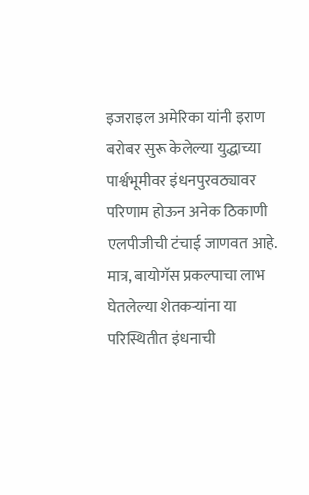इजराइल अमेरिका यांनी इराण बरोबर सुरू केलेल्या युद्धाच्या पार्श्वभूमीवर इंधनपुरवठ्यावर परिणाम होऊन अनेक ठिकाणी एलपीजीची टंचाई जाणवत आहे. मात्र, बायोगॅस प्रकल्पाचा लाभ घेतलेल्या शेतकऱ्यांना या परिस्थितीत इंधनाची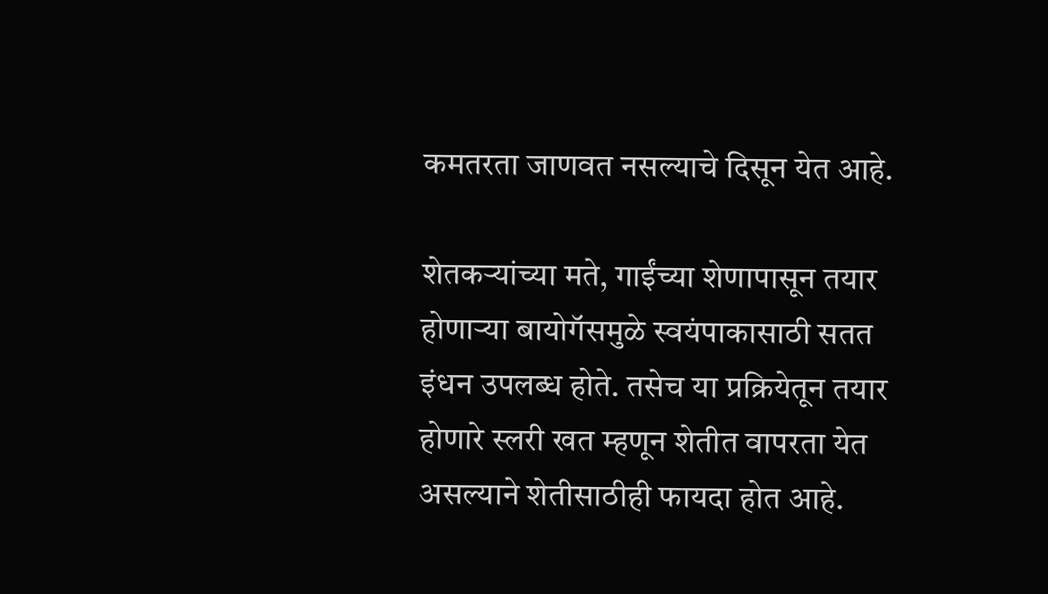कमतरता जाणवत नसल्याचे दिसून येत आहे.

शेतकऱ्यांच्या मते, गाईंच्या शेणापासून तयार होणाऱ्या बायोगॅसमुळे स्वयंपाकासाठी सतत इंधन उपलब्ध होते. तसेच या प्रक्रियेतून तयार होणारे स्लरी खत म्हणून शेतीत वापरता येत असल्याने शेतीसाठीही फायदा होत आहे.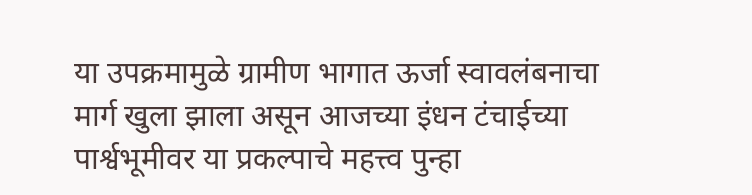या उपक्रमामुळे ग्रामीण भागात ऊर्जा स्वावलंबनाचा मार्ग खुला झाला असून आजच्या इंधन टंचाईच्या पार्श्वभूमीवर या प्रकल्पाचे महत्त्व पुन्हा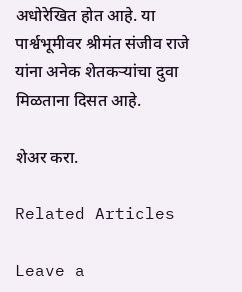अधोरेखित होत आहे. या पार्श्वभूमीवर श्रीमंत संजीव राजे यांना अनेक शेतकऱ्यांचा दुवा मिळताना दिसत आहे.

शेअर करा.

Related Articles

Leave a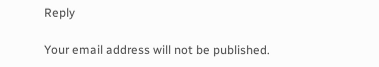Reply

Your email address will not be published.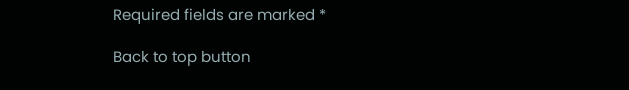Required fields are marked *

Back to top button